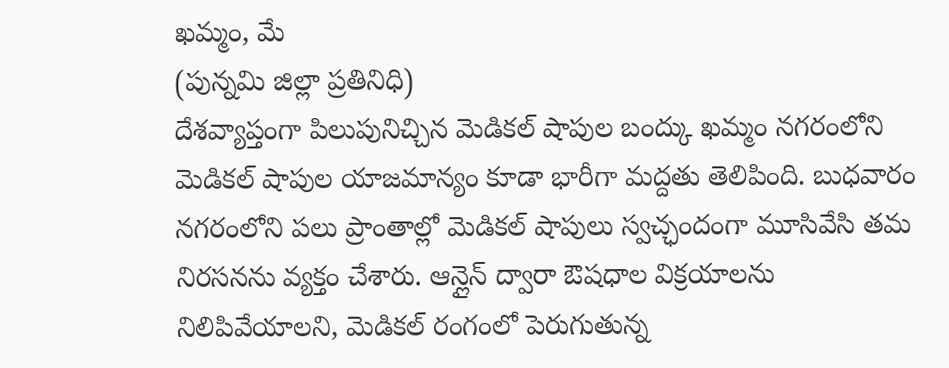ఖమ్మం, మే
(పున్నమి జిల్లా ప్రతినిధి)
దేశవ్యాప్తంగా పిలుపునిచ్చిన మెడికల్ షాపుల బంద్కు ఖమ్మం నగరంలోని మెడికల్ షాపుల యాజమాన్యం కూడా భారీగా మద్దతు తెలిపింది. బుధవారం నగరంలోని పలు ప్రాంతాల్లో మెడికల్ షాపులు స్వచ్ఛందంగా మూసివేసి తమ నిరసనను వ్యక్తం చేశారు. ఆన్లైన్ ద్వారా ఔషధాల విక్రయాలను నిలిపివేయాలని, మెడికల్ రంగంలో పెరుగుతున్న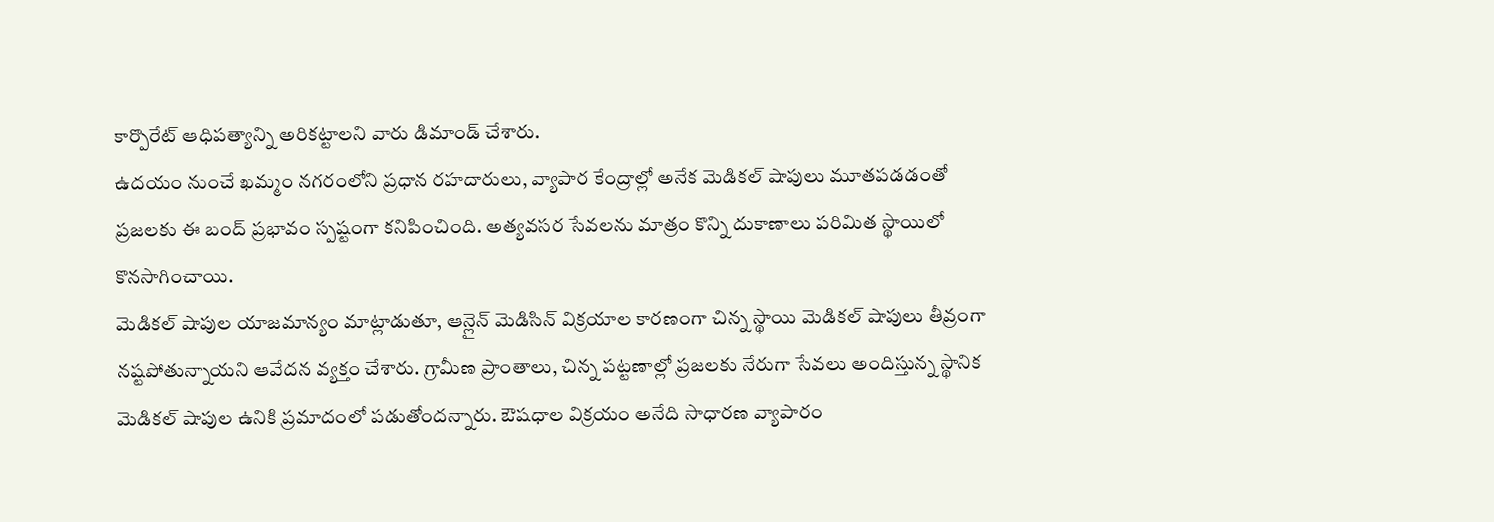కార్పొరేట్ ఆధిపత్యాన్ని అరికట్టాలని వారు డిమాండ్ చేశారు.
ఉదయం నుంచే ఖమ్మం నగరంలోని ప్రధాన రహదారులు, వ్యాపార కేంద్రాల్లో అనేక మెడికల్ షాపులు మూతపడడంతో ప్రజలకు ఈ బంద్ ప్రభావం స్పష్టంగా కనిపించింది. అత్యవసర సేవలను మాత్రం కొన్ని దుకాణాలు పరిమిత స్థాయిలో కొనసాగించాయి.
మెడికల్ షాపుల యాజమాన్యం మాట్లాడుతూ, ఆన్లైన్ మెడిసిన్ విక్రయాల కారణంగా చిన్న స్థాయి మెడికల్ షాపులు తీవ్రంగా నష్టపోతున్నాయని ఆవేదన వ్యక్తం చేశారు. గ్రామీణ ప్రాంతాలు, చిన్న పట్టణాల్లో ప్రజలకు నేరుగా సేవలు అందిస్తున్న స్థానిక మెడికల్ షాపుల ఉనికి ప్రమాదంలో పడుతోందన్నారు. ఔషధాల విక్రయం అనేది సాధారణ వ్యాపారం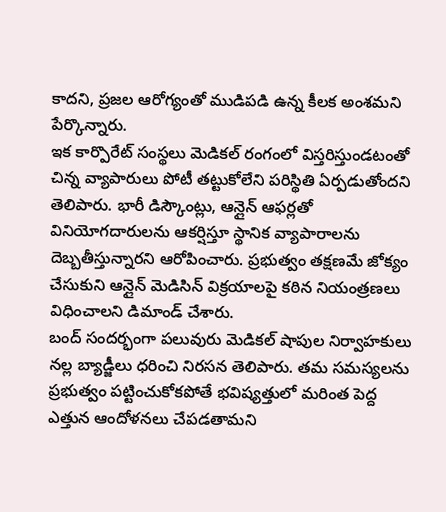కాదని, ప్రజల ఆరోగ్యంతో ముడిపడి ఉన్న కీలక అంశమని పేర్కొన్నారు.
ఇక కార్పొరేట్ సంస్థలు మెడికల్ రంగంలో విస్తరిస్తుండటంతో చిన్న వ్యాపారులు పోటీ తట్టుకోలేని పరిస్థితి ఏర్పడుతోందని తెలిపారు. భారీ డిస్కౌంట్లు, ఆన్లైన్ ఆఫర్లతో వినియోగదారులను ఆకర్షిస్తూ స్థానిక వ్యాపారాలను దెబ్బతీస్తున్నారని ఆరోపించారు. ప్రభుత్వం తక్షణమే జోక్యం చేసుకుని ఆన్లైన్ మెడిసిన్ విక్రయాలపై కఠిన నియంత్రణలు విధించాలని డిమాండ్ చేశారు.
బంద్ సందర్భంగా పలువురు మెడికల్ షాపుల నిర్వాహకులు నల్ల బ్యాడ్జీలు ధరించి నిరసన తెలిపారు. తమ సమస్యలను ప్రభుత్వం పట్టించుకోకపోతే భవిష్యత్తులో మరింత పెద్ద ఎత్తున ఆందోళనలు చేపడతామని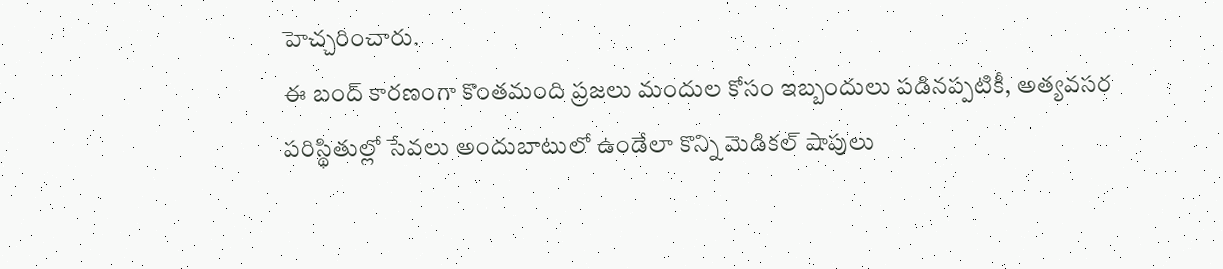హెచ్చరించారు.
ఈ బంద్ కారణంగా కొంతమంది ప్రజలు మందుల కోసం ఇబ్బందులు పడినప్పటికీ, అత్యవసర పరిస్థితుల్లో సేవలు అందుబాటులో ఉండేలా కొన్ని మెడికల్ షాపులు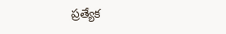ప్రత్యేక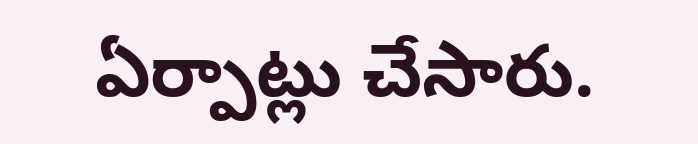ఏర్పాట్లు చేసారు.